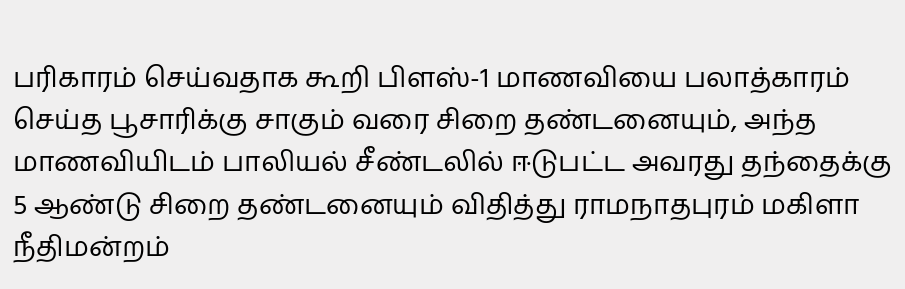பரிகாரம் செய்வதாக கூறி பிளஸ்-1 மாணவியை பலாத்காரம் செய்த பூசாரிக்கு சாகும் வரை சிறை தண்டனையும், அந்த மாணவியிடம் பாலியல் சீண்டலில் ஈடுபட்ட அவரது தந்தைக்கு 5 ஆண்டு சிறை தண்டனையும் விதித்து ராமநாதபுரம் மகிளா நீதிமன்றம்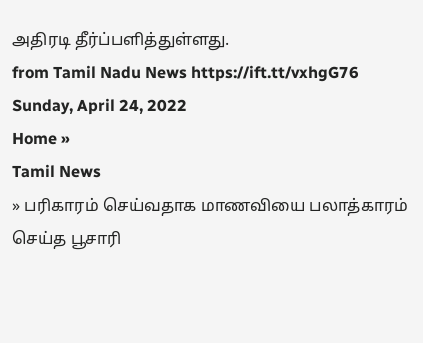அதிரடி தீர்ப்பளித்துள்ளது.
from Tamil Nadu News https://ift.tt/vxhgG76
Sunday, April 24, 2022
Home »
Tamil News
» பரிகாரம் செய்வதாக மாணவியை பலாத்காரம் செய்த பூசாரி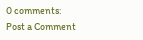0 comments:
Post a Comment